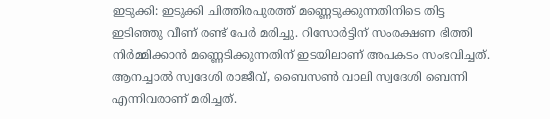ഇടുക്കി: ഇടുക്കി ചിത്തിരപുരത്ത് മണ്ണെടുക്കുന്നതിനിടെ തിട്ട ഇടിഞ്ഞു വീണ് രണ്ട് പേർ മരിച്ചു. റിസോർട്ടിന് സംരക്ഷണ ഭിത്തി നിർമ്മിക്കാൻ മണ്ണെടിക്കുന്നതിന് ഇടയിലാണ് അപകടം സംഭവിച്ചത്. ആനച്ചാൽ സ്വദേശി രാജീവ്, ബൈസൺ വാലി സ്വദേശി ബെന്നി എന്നിവരാണ് മരിച്ചത്.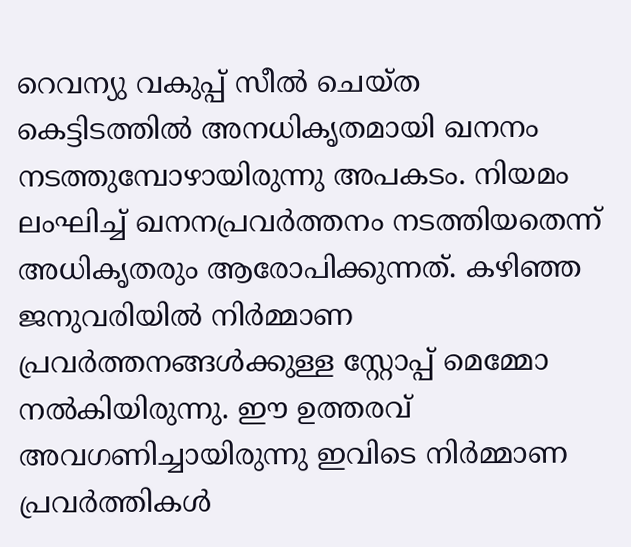റെവന്യു വകുപ്പ് സീൽ ചെയ്ത കെട്ടിടത്തിൽ അനധികൃതമായി ഖനനം നടത്തുമ്പോഴായിരുന്നു അപകടം. നിയമം ലംഘിച്ച് ഖനനപ്രവർത്തനം നടത്തിയതെന്ന് അധികൃതരും ആരോപിക്കുന്നത്. കഴിഞ്ഞ ജനുവരിയിൽ നിർമ്മാണ പ്രവർത്തനങ്ങൾക്കുള്ള സ്റ്റോപ്പ് മെമ്മോ നൽകിയിരുന്നു. ഈ ഉത്തരവ് അവഗണിച്ചായിരുന്നു ഇവിടെ നിർമ്മാണ പ്രവർത്തികൾ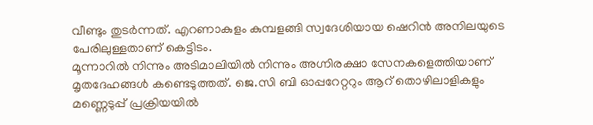വീണ്ടും തുടർന്നത്. എറണാകുളം കുമ്പളങ്ങി സ്വദേശിയായ ഷെറിൻ അനിലയുടെ പേരിലുള്ളതാണ് കെട്ടിടം.
മൂന്നാറിൽ നിന്നും അടിമാലിയിൽ നിന്നും അഗ്നിരക്ഷാ സേനകളെത്തിയാണ് മൃതദേഹങ്ങൾ കണ്ടെടുത്തത്. ജെ.സി ബി ഓപ്പറേറ്ററും ആറ് തൊഴിലാളികളും മണ്ണെടുപ്പ് പ്രക്രിയയിൽ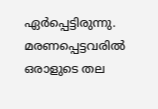ഏർപ്പെട്ടിരുന്നു. മരണപ്പെട്ടവരിൽ ഒരാളുടെ തല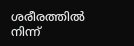ശരീരത്തിൽ നിന്ന്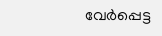വേർപ്പെട്ട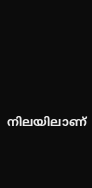നിലയിലാണ്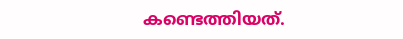കണ്ടെത്തിയത്.